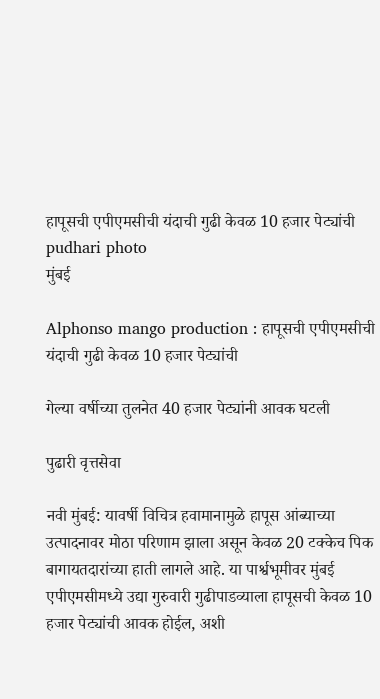हापूसची एपीएमसीची यंदाची गुढी केवळ 10 हजार पेट्यांची  pudhari photo
मुंबई

Alphonso mango production : हापूसची एपीएमसीची यंदाची गुढी केवळ 10 हजार पेट्यांची

गेल्या वर्षीच्या तुलनेत 40 हजार पेट्यांनी आवक घटली

पुढारी वृत्तसेवा

नवी मुंबई: यावर्षी विचित्र हवामानामुळे हापूस आंब्याच्या उत्पादनावर मोठा परिणाम झाला असून केवळ 20 टक्केच पिक बागायतदारांच्या हाती लागले आहे. या पार्श्वभूमीवर मुंबई एपीएमसीमध्ये उद्या गुरुवारी गुढीपाडव्याला हापूसची केवळ 10 हजार पेट्यांची आवक होईल, अशी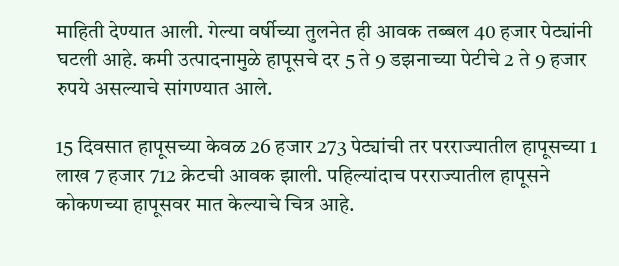माहिती देण्यात आली. गेल्या वर्षीच्या तुलनेत ही आवक तब्बल 40 हजार पेट्यांनी घटली आहे. कमी उत्पादनामुळे हापूसचे दर 5 ते 9 डझनाच्या पेटीचे 2 ते 9 हजार रुपये असल्याचे सांगण्यात आले.

15 दिवसात हापूसच्या केवळ 26 हजार 273 पेट्यांची तर परराज्यातील हापूसच्या 1 लाख 7 हजार 712 क्रेटची आवक झाली. पहिल्यांदाच परराज्यातील हापूसने कोकणच्या हापूसवर मात केल्याचे चित्र आहे.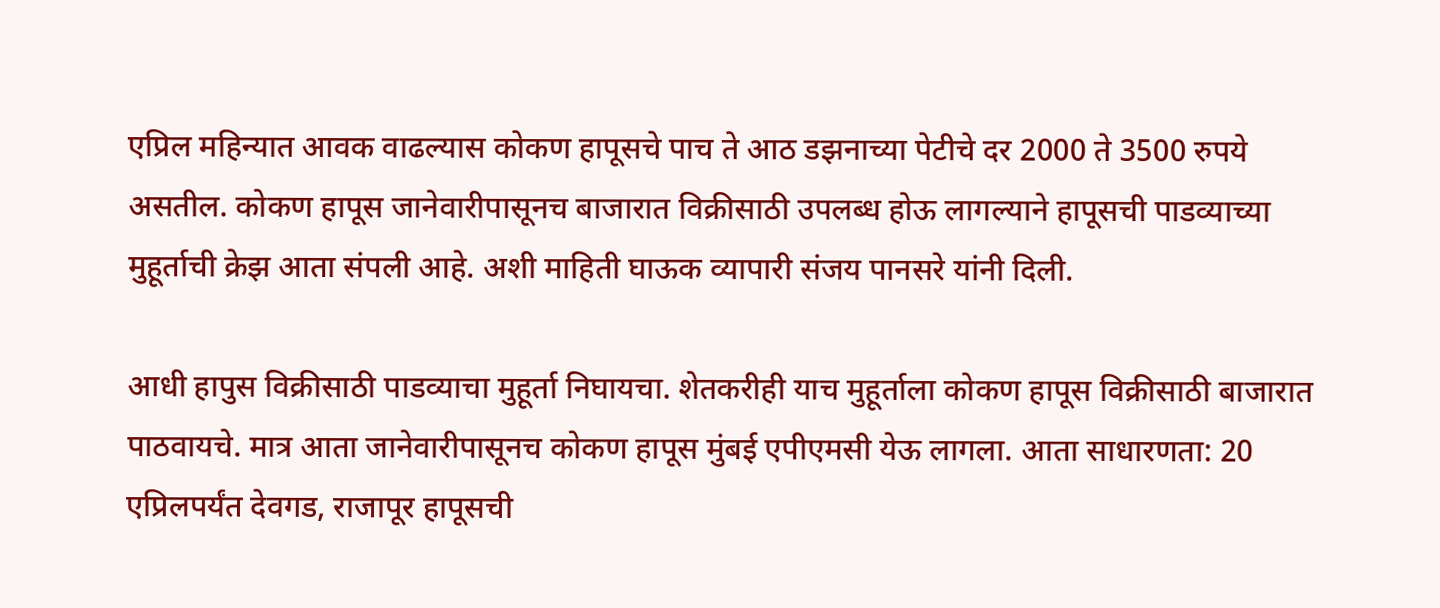एप्रिल महिन्यात आवक वाढल्यास कोकण हापूसचे पाच ते आठ डझनाच्या पेटीचे दर 2000 ते 3500 रुपये असतील. कोकण हापूस जानेवारीपासूनच बाजारात विक्रीसाठी उपलब्ध होऊ लागल्याने हापूसची पाडव्याच्या मुहूर्ताची क्रेझ आता संपली आहे. अशी माहिती घाऊक व्यापारी संजय पानसरे यांनी दिली.

आधी हापुस विक्रीसाठी पाडव्याचा मुहूर्ता निघायचा. शेतकरीही याच मुहूर्ताला कोकण हापूस विक्रीसाठी बाजारात पाठवायचे. मात्र आता जानेवारीपासूनच कोकण हापूस मुंबई एपीएमसी येऊ लागला. आता साधारणता: 20 एप्रिलपर्यंत देवगड, राजापूर हापूसची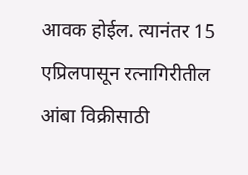आवक होईल. त्यानंतर 15 एप्रिलपासून रत्नागिरीतील आंबा विक्रीसाठी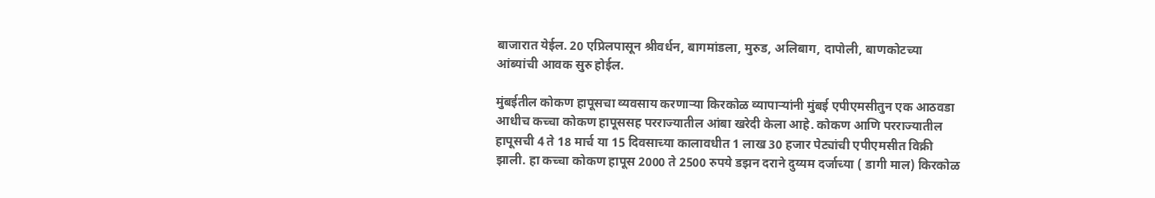बाजारात येईल. 20 एप्रिलपासून श्रीवर्धन, बागमांडला, मुरुड, अलिबाग, दापोली, बाणकोटच्या आंब्यांची आवक सुरु होईल.

मुंबईतील कोकण हापूसचा व्यवसाय करणाऱ्या किरकोळ व्यापाऱ्यांनी मुंबई एपीएमसीतुन एक आठवडा आधीच कच्चा कोकण हापूससह परराज्यातील आंबा खरेदी केला आहे. कोकण आणि परराज्यातील हापूसची 4 ते 18 मार्च या 15 दिवसाच्या कालावधीत 1 लाख 30 हजार पेट्यांची एपीएमसीत विक्री झाली. हा कच्चा कोकण हापूस 2000 ते 2500 रुपये डझन दराने दुय्यम दर्जाच्या ( डागी माल) किरकोळ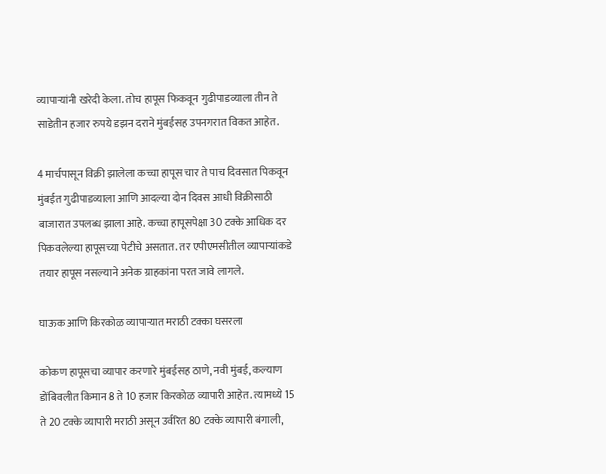व्यापाऱ्यांनी खरेदी केला. तोच हापूस फिकवून गुढीपाडव्याला तीन ते साडेतीन हजार रुपये डझन दराने मुंबईसह उपनगरात विकत आहेत.

4 मार्चपासून विक्री झालेला कच्चा हापूस चार ते पाच दिवसात पिकवून मुंबईत गुढीपाडव्याला आणि आदल्या दोन दिवस आधी विक्रीसाठी बाजारात उपलब्ध झाला आहे. कच्चा हापूसपेक्षा 30 टक्के आधिक दर पिकवलेल्या हापूसच्या पेटीचे असतात. तर एपीएमसीतील व्यापाऱ्यांकडे तयार हापूस नसल्याने अनेक ग्राहकांना परत जावे लागले.

घाऊक आणि किरकोळ व्यापाऱ्यात मराठी टक्का घसरला

कोकण हापूसचा व्यापार करणारे मुंबईसह ठाणे, नवी मुंबई, कल्याण डोंबिवलीत किमान 8 ते 10 हजार किरकोळ व्यापारी आहेत. त्यामध्ये 15 ते 20 टक्के व्यापारी मराठी असून उर्वरित 80 टक्के व्यापारी बंगाली,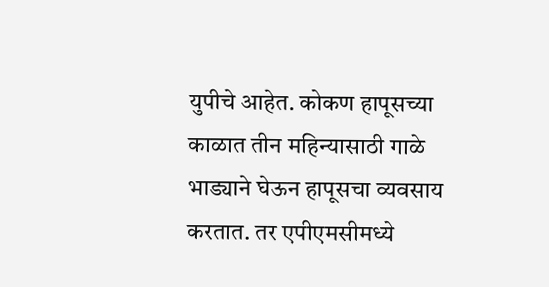युपीचे आहेत. कोकण हापूसच्या काळात तीन महिन्यासाठी गाळे भाड्याने घेऊन हापूसचा व्यवसाय करतात. तर एपीएमसीमध्ये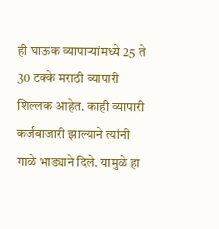ही घाऊक व्यापाऱ्यांमध्ये 25 ते 30 टक्के मराठी व्यापारी शिल्लक आहेत. काही व्यापारी कर्जबाजारी झाल्याने त्यांनी गाळे भाड्याने दिले. यामुळे हा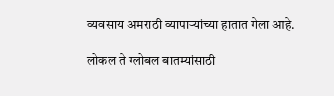व्यवसाय अमराठी व्यापाऱ्यांच्या हातात गेला आहे.

लोकल ते ग्लोबल बातम्यांसाठी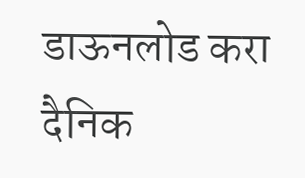डाऊनलोड करा दैनिक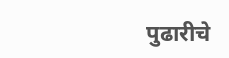पुढारीचे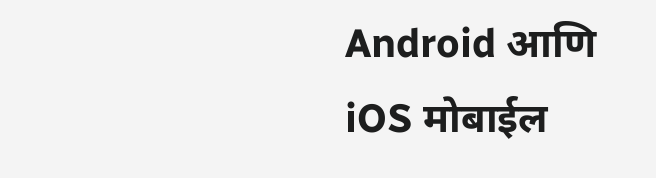Android आणि iOS मोबाईल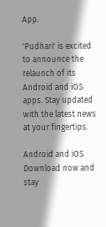App.

'Pudhari' is excited to announce the relaunch of its Android and iOS apps. Stay updated with the latest news at your fingertips.

Android and iOS Download now and stay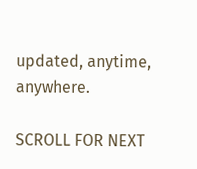updated, anytime, anywhere.

SCROLL FOR NEXT